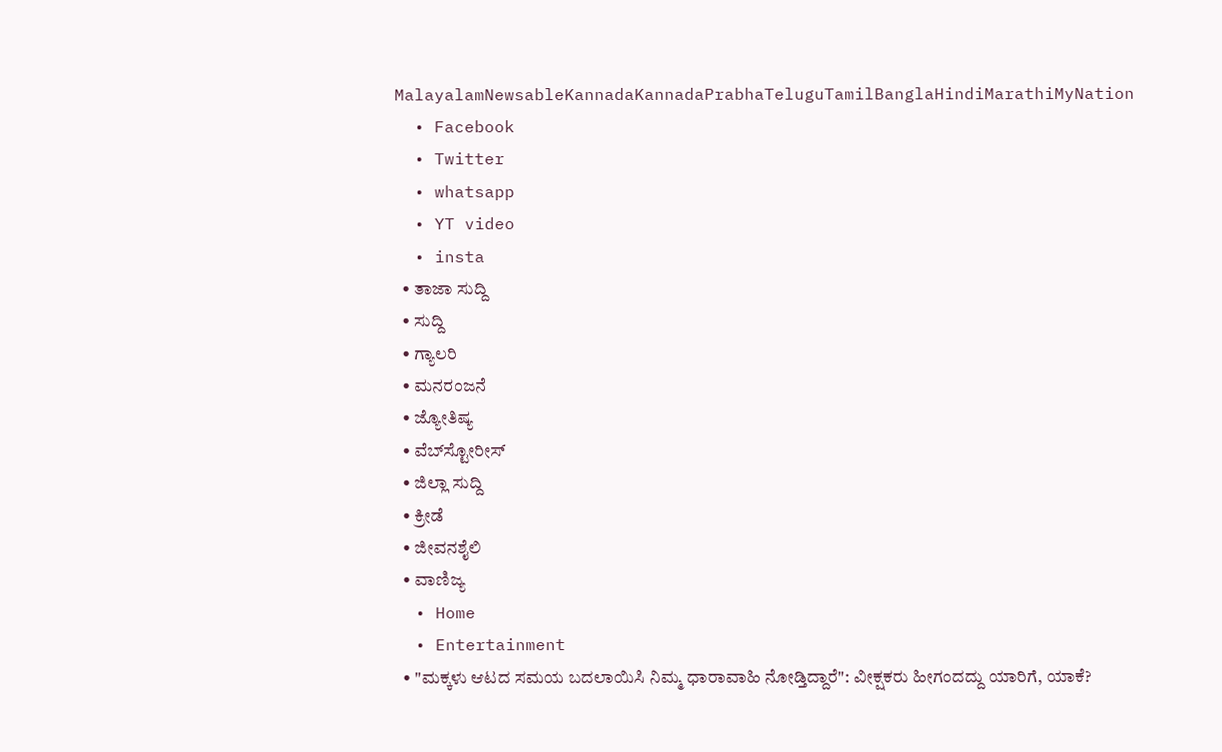MalayalamNewsableKannadaKannadaPrabhaTeluguTamilBanglaHindiMarathiMyNation
  • Facebook
  • Twitter
  • whatsapp
  • YT video
  • insta
  • ತಾಜಾ ಸುದ್ದಿ
  • ಸುದ್ದಿ
  • ಗ್ಯಾಲರಿ
  • ಮನರಂಜನೆ
  • ಜ್ಯೋತಿಷ್ಯ
  • ವೆಬ್‌ಸ್ಟೋರೀಸ್
  • ಜಿಲ್ಲಾ ಸುದ್ದಿ
  • ಕ್ರೀಡೆ
  • ಜೀವನಶೈಲಿ
  • ವಾಣಿಜ್ಯ
  • Home
  • Entertainment
  • "ಮಕ್ಕಳು ಆಟದ‌ ಸಮಯ ಬದಲಾಯಿಸಿ ನಿಮ್ಮ ಧಾರಾವಾಹಿ ನೋಡ್ತಿದ್ದಾರೆ": ವೀಕ್ಷಕರು ಹೀಗಂದದ್ದು ಯಾರಿಗೆ, ಯಾಕೆ?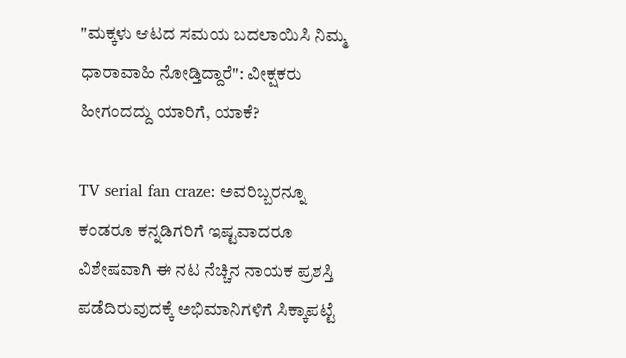"ಮಕ್ಕಳು ಆಟದ‌ ಸಮಯ ಬದಲಾಯಿಸಿ ನಿಮ್ಮ ಧಾರಾವಾಹಿ ನೋಡ್ತಿದ್ದಾರೆ": ವೀಕ್ಷಕರು ಹೀಗಂದದ್ದು ಯಾರಿಗೆ, ಯಾಕೆ?

TV serial fan craze: ಅವರಿಬ್ಬರನ್ನೂ ಕಂಡರೂ ಕನ್ನಡಿಗರಿಗೆ ಇಷ್ಟವಾದರೂ ವಿಶೇಷವಾಗಿ ಈ ನಟ ನೆಚ್ಚಿನ ನಾಯಕ ಪ್ರಶಸ್ತಿ ಪಡೆದಿರುವುದಕ್ಕೆ ಅಭಿಮಾನಿಗಳಿಗೆ ಸಿಕ್ಕಾಪಟ್ಟೆ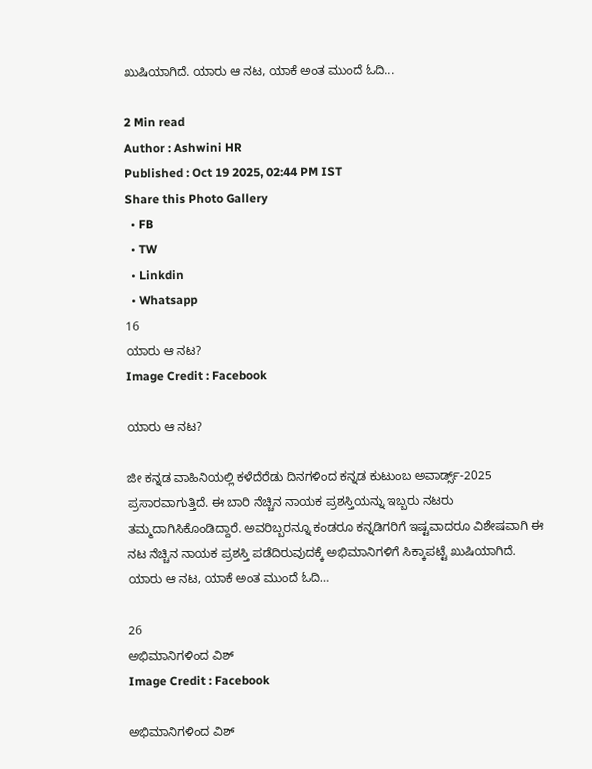ಖುಷಿಯಾಗಿದೆ. ಯಾರು ಆ ನಟ, ಯಾಕೆ ಅಂತ ಮುಂದೆ ಓದಿ...

2 Min read
Author : Ashwini HR
Published : Oct 19 2025, 02:44 PM IST
Share this Photo Gallery
  • FB
  • TW
  • Linkdin
  • Whatsapp
16
ಯಾರು ಆ ನಟ?
Image Credit : Facebook

ಯಾರು ಆ ನಟ?

ಜೀ ಕನ್ನಡ ವಾಹಿನಿಯಲ್ಲಿ ಕಳೆದೆರೆಡು ದಿನಗಳಿಂದ ಕನ್ನಡ ಕುಟುಂಬ ಅವಾರ್ಡ್ಸ್-2025 ಪ್ರಸಾರವಾಗುತ್ತಿದೆ. ಈ ಬಾರಿ ನೆಚ್ಚಿನ ನಾಯಕ ಪ್ರಶಸ್ತಿಯನ್ನು ಇಬ್ಬರು ನಟರು ತಮ್ಮದಾಗಿಸಿಕೊಂಡಿದ್ದಾರೆ. ಅವರಿಬ್ಬರನ್ನೂ ಕಂಡರೂ ಕನ್ನಡಿಗರಿಗೆ ಇಷ್ಟವಾದರೂ ವಿಶೇಷವಾಗಿ ಈ ನಟ ನೆಚ್ಚಿನ ನಾಯಕ ಪ್ರಶಸ್ತಿ ಪಡೆದಿರುವುದಕ್ಕೆ ಅಭಿಮಾನಿಗಳಿಗೆ ಸಿಕ್ಕಾಪಟ್ಟೆ ಖುಷಿಯಾಗಿದೆ. ಯಾರು ಆ ನಟ, ಯಾಕೆ ಅಂತ ಮುಂದೆ ಓದಿ…

26
ಅಭಿಮಾನಿಗಳಿಂದ ವಿಶ್
Image Credit : Facebook

ಅಭಿಮಾನಿಗಳಿಂದ ವಿಶ್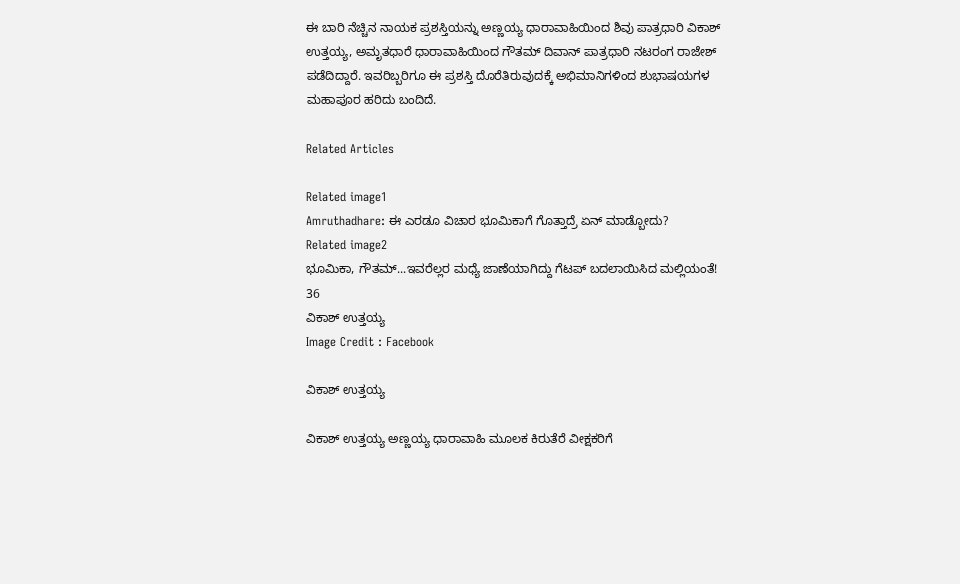ಈ ಬಾರಿ ನೆಚ್ಚಿನ ನಾಯಕ ಪ್ರಶಸ್ತಿಯನ್ನು ಅಣ್ಣಯ್ಯ ಧಾರಾವಾಹಿಯಿಂದ ಶಿವು ಪಾತ್ರಧಾರಿ ವಿಕಾಶ್ ಉತ್ತಯ್ಯ, ಅಮೃತಧಾರೆ ಧಾರಾವಾಹಿಯಿಂದ ಗೌತಮ್ ದಿವಾನ್ ಪಾತ್ರಧಾರಿ ನಟರಂಗ ರಾಜೇಶ್‌ ಪಡೆದಿದ್ದಾರೆ. ಇವರಿಬ್ಬರಿಗೂ ಈ ಪ್ರಶಸ್ತಿ ದೊರೆತಿರುವುದಕ್ಕೆ ಅಭಿಮಾನಿಗಳಿಂದ ಶುಭಾಷಯಗಳ ಮಹಾಪೂರ ಹರಿದು ಬಂದಿದೆ.

Related Articles

Related image1
Amruthadhare: ಈ ಎರಡೂ ವಿಚಾರ ಭೂಮಿಕಾಗೆ ಗೊತ್ತಾದ್ರೆ ಏನ್‌ ಮಾಡ್ಬೋದು?
Related image2
ಭೂಮಿಕಾ, ಗೌತಮ್‌...ಇವರೆಲ್ಲರ ಮಧ್ಯೆ ಜಾಣೆಯಾಗಿದ್ದು ಗೆಟಪ್ ಬದಲಾಯಿಸಿದ ಮಲ್ಲಿಯಂತೆ!
36
ವಿಕಾಶ್ ಉತ್ತಯ್ಯ
Image Credit : Facebook

ವಿಕಾಶ್ ಉತ್ತಯ್ಯ

ವಿಕಾಶ್ ಉತ್ತಯ್ಯ ಅಣ್ಣಯ್ಯ ಧಾರಾವಾಹಿ ಮೂಲಕ ಕಿರುತೆರೆ ವೀಕ್ಷಕರಿಗೆ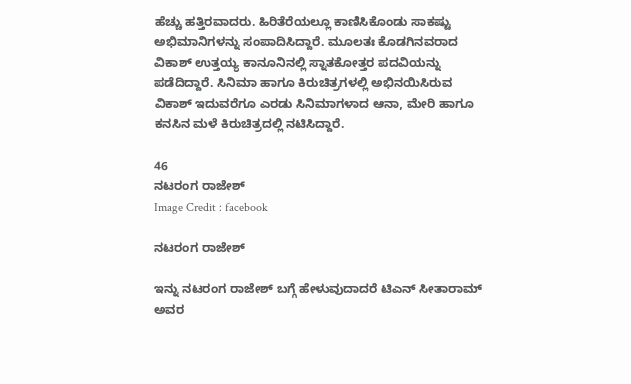ಹೆಚ್ಚು ಹತ್ತಿರವಾದರು. ಹಿರಿತೆರೆಯಲ್ಲೂ ಕಾಣಿಸಿಕೊಂಡು ಸಾಕಷ್ಟು ಅಭಿಮಾನಿಗಳನ್ನು ಸಂಪಾದಿಸಿದ್ದಾರೆ. ಮೂಲತಃ ಕೊಡಗಿನವರಾದ ವಿಕಾಶ್ ಉತ್ತಯ್ಯ ಕಾನೂನಿನಲ್ಲಿ ಸ್ನಾತಕೋತ್ತರ ಪದವಿಯನ್ನು ಪಡೆದಿದ್ದಾರೆ. ಸಿನಿಮಾ ಹಾಗೂ ಕಿರುಚಿತ್ರಗಳಲ್ಲಿ ಅಭಿನಯಿಸಿರುವ ವಿಕಾಶ್ ಇದುವರೆಗೂ ಎರಡು ಸಿನಿಮಾಗಳಾದ ಆನಾ, ಮೇರಿ ಹಾಗೂ ಕನಸಿನ ಮಳೆ ಕಿರುಚಿತ್ರದಲ್ಲಿ ನಟಿಸಿದ್ದಾರೆ.

46
ನಟರಂಗ ರಾಜೇಶ್‌
Image Credit : facebook

ನಟರಂಗ ರಾಜೇಶ್‌

ಇನ್ನು ನಟರಂಗ ರಾಜೇಶ್‌ ಬಗ್ಗೆ ಹೇಳುವುದಾದರೆ ಟಿಎನ್ ಸೀತಾರಾಮ್ ಅವರ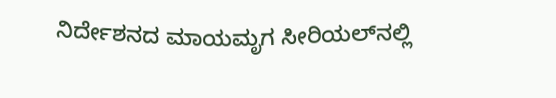ನಿರ್ದೇಶನದ ಮಾಯಮೃಗ ಸೀರಿಯಲ್‌ನಲ್ಲಿ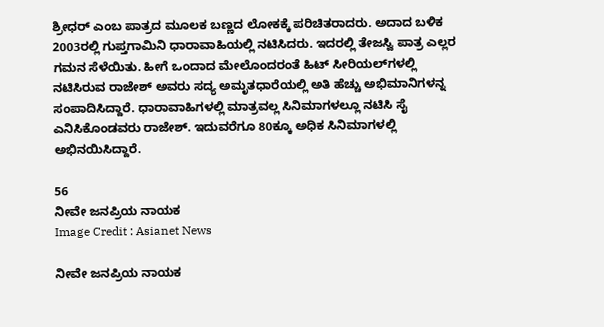ಶ್ರೀಧರ್ ಎಂಬ ಪಾತ್ರದ ಮೂಲಕ ಬಣ್ಣದ ಲೋಕಕ್ಕೆ ಪರಿಚಿತರಾದರು. ಅದಾದ ಬಳಿಕ 2003ರಲ್ಲಿ ಗುಪ್ತಗಾಮಿನಿ ಧಾರಾವಾಹಿಯಲ್ಲಿ ನಟಿಸಿದರು. ಇದರಲ್ಲಿ ತೇಜಸ್ವಿ ಪಾತ್ರ ಎಲ್ಲರ ಗಮನ ಸೆಳೆಯಿತು. ಹೀಗೆ ಒಂದಾದ ಮೇಲೊಂದರಂತೆ ಹಿಟ್ ಸೀರಿಯಲ್‌ಗಳಲ್ಲಿ ನಟಿಸಿರುವ ರಾಜೇಶ್‌ ಅವರು ಸದ್ಯ ಅಮೃತಧಾರೆಯಲ್ಲಿ ಅತಿ ಹೆಚ್ಚು ಅಭಿಮಾನಿಗಳನ್ನ ಸಂಪಾದಿಸಿದ್ದಾರೆ. ಧಾರಾವಾಹಿಗಳಲ್ಲಿ ಮಾತ್ರವಲ್ಲ ಸಿನಿಮಾಗಳಲ್ಲೂ ನಟಿಸಿ ಸೈ ಎನಿಸಿಕೊಂಡವರು ರಾಜೇಶ್. ಇದುವರೆಗೂ 80ಕ್ಕೂ ಅಧಿಕ ಸಿನಿಮಾಗಳಲ್ಲಿ ಅಭಿನಯಿಸಿದ್ದಾರೆ.

56
ನೀವೇ ಜನಪ್ರಿಯ ನಾಯಕ
Image Credit : Asianet News

ನೀವೇ ಜನಪ್ರಿಯ ನಾಯಕ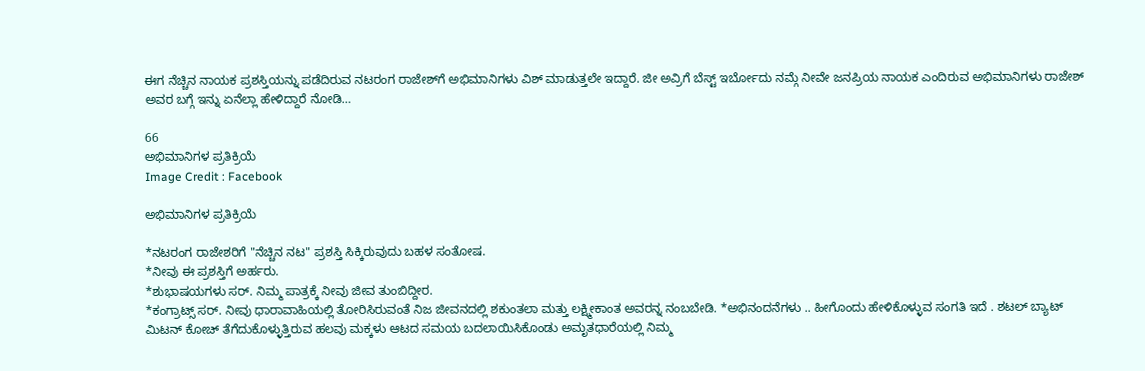ಈಗ ನೆಚ್ಚಿನ ನಾಯಕ ಪ್ರಶಸ್ತಿಯನ್ನು ಪಡೆದಿರುವ ನಟರಂಗ ರಾಜೇಶ್‌ಗೆ ಅಭಿಮಾನಿಗಳು ವಿಶ್ ಮಾಡುತ್ತಲೇ ಇದ್ದಾರೆ. ಜೀ ಅವ್ರಿಗೆ ಬೆಸ್ಟ್ ಇರ್ಬೋದು ನಮ್ಗೆ ನೀವೇ ಜನಪ್ರಿಯ ನಾಯಕ ಎಂದಿರುವ ಅಭಿಮಾನಿಗಳು ರಾಜೇಶ್ ಅವರ ಬಗ್ಗೆ ಇನ್ನು ಏನೆಲ್ಲಾ ಹೇಳಿದ್ದಾರೆ ನೋಡಿ…

66
ಅಭಿಮಾನಿಗಳ ಪ್ರತಿಕ್ರಿಯೆ
Image Credit : Facebook

ಅಭಿಮಾನಿಗಳ ಪ್ರತಿಕ್ರಿಯೆ

*ನಟರಂಗ ರಾಜೇಶರಿಗೆ "ನೆಚ್ಚಿನ ನಟ" ಪ್ರಶಸ್ತಿ ಸಿಕ್ಕಿರುವುದು ಬಹಳ ಸಂತೋಷ.
*ನೀವು ಈ ಪ್ರಶಸ್ತಿಗೆ ಅರ್ಹರು.
*ಶುಭಾಷಯಗಳು ಸರ್. ನಿಮ್ಮ ಪಾತ್ರಕ್ಕೆ ನೀವು ಜೀವ ತುಂಬಿದ್ದೀರ.
*ಕಂಗ್ರಾಟ್ಸ್ ಸರ್. ನೀವು ಧಾರಾವಾಹಿಯಲ್ಲಿ ತೋರಿಸಿರುವಂತೆ ನಿಜ ಜೀವನದಲ್ಲಿ ಶಕುಂತಲಾ ಮತ್ತು ಲಕ್ಷ್ಮೀಕಾಂತ ಅವರನ್ನ ನಂಬಬೇಡಿ. *ಅಭಿನಂದನೆಗಳು .. ಹೀಗೊಂದು ಹೇಳಿಕೊಳ್ಳುವ ಸಂಗತಿ ಇದೆ . ಶಟಲ್ ಬ್ಯಾಟ್ ಮಿಟನ್‌ ಕೋಚ್ ತೆಗೆದುಕೊಳ್ಳುತ್ತಿರುವ ಹಲವು ಮಕ್ಕಳು ಆಟದ‌ ಸಮಯ ಬದಲಾಯಿಸಿಕೊಂಡು ಅಮೃತಧಾರೆಯಲ್ಲಿ ನಿಮ್ಮ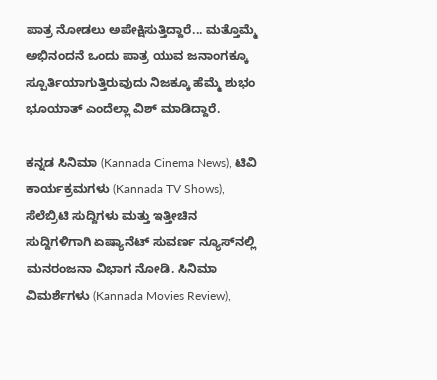ಪಾತ್ರ‌ ನೋಡಲು ಅಪೇಕ್ಷಿಸುತ್ತಿದ್ದಾರೆ... ಮತ್ತೊಮ್ಮೆ ಅಭಿನಂದನೆ ಒಂದು ಪಾತ್ರ ಯುವ ಜನಾಂಗಕ್ಕೂ ಸ್ಪೂರ್ತಿಯಾಗುತ್ತಿರುವುದು ನಿಜಕ್ಕೂ ಹೆಮ್ಮೆ ಶುಭಂ ಭೂಯಾತ್ ಎಂದೆಲ್ಲಾ ವಿಶ್ ಮಾಡಿದ್ದಾರೆ.

ಕನ್ನಡ ಸಿನಿಮಾ (Kannada Cinema News), ಟಿವಿ ಕಾರ್ಯಕ್ರಮಗಳು (Kannada TV Shows), ಸೆಲೆಬ್ರಿಟಿ ಸುದ್ದಿಗಳು ಮತ್ತು ಇತ್ತೀಚಿನ ಸುದ್ದಿಗಳಿಗಾಗಿ ಏಷ್ಯಾನೆಟ್ ಸುವರ್ಣ ನ್ಯೂಸ್‌ನಲ್ಲಿ ಮನರಂಜನಾ ವಿಭಾಗ ನೋಡಿ. ಸಿನಿಮಾ ವಿಮರ್ಶೆಗಳು (Kannada Movies Review),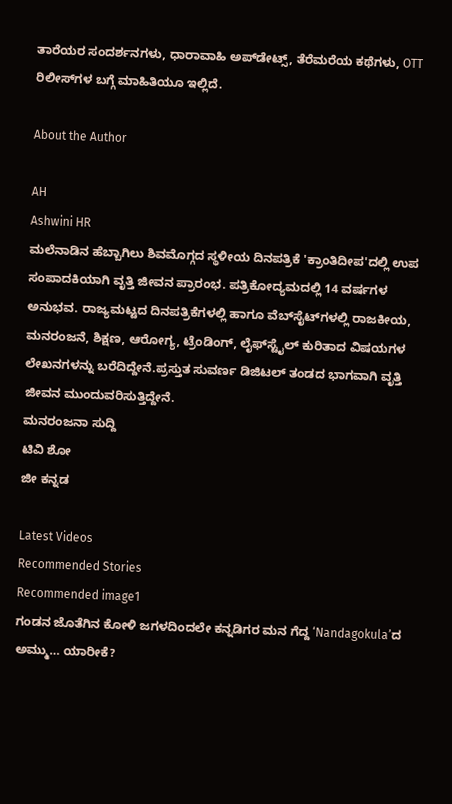ತಾರೆಯರ ಸಂದರ್ಶನಗಳು, ಧಾರಾವಾಹಿ ಅಪ್‌ಡೇಟ್ಸ್‌, ತೆರೆಮರೆಯ ಕಥೆಗಳು, OTT ರಿಲೀಸ್‌ಗಳ ಬಗ್ಗೆ ಮಾಹಿತಿಯೂ ಇಲ್ಲಿದೆ.

About the Author

AH
Ashwini HR
ಮಲೆನಾಡಿನ ಹೆಬ್ಬಾಗಿಲು ಶಿವಮೊಗ್ಗದ ಸ್ಥಳೀಯ ದಿನಪತ್ರಿಕೆ 'ಕ್ರಾಂತಿದೀಪ'ದಲ್ಲಿ ಉಪ ಸಂಪಾದಕಿಯಾಗಿ ವೃತ್ತಿ ಜೀವನ ಪ್ರಾರಂಭ. ಪತ್ರಿಕೋದ್ಯಮದಲ್ಲಿ 14 ವರ್ಷಗಳ ಅನುಭವ. ರಾಜ್ಯಮಟ್ಟದ ದಿನಪತ್ರಿಕೆಗಳಲ್ಲಿ ಹಾಗೂ ವೆಬ್‌ಸೈಟ್‌ಗಳಲ್ಲಿ ರಾಜಕೀಯ, ಮನರಂಜನೆ, ಶಿಕ್ಷಣ, ಆರೋಗ್ಯ, ಟ್ರೆಂಡಿಂಗ್‌, ಲೈಫ್‌ಸ್ಟೈಲ್‌ ಕುರಿತಾದ ವಿಷಯಗಳ ಲೇಖನಗಳನ್ನು ಬರೆದಿದ್ದೇನೆ.ಪ್ರಸ್ತುತ ಸುವರ್ಣ ಡಿಜಿಟಲ್‌ ತಂಡದ ಭಾಗವಾಗಿ ವೃತ್ತಿ ಜೀವನ ಮುಂದುವರಿಸುತ್ತಿದ್ದೇನೆ.
ಮನರಂಜನಾ ಸುದ್ದಿ
ಟಿವಿ ಶೋ
ಜೀ ಕನ್ನಡ

Latest Videos
Recommended Stories
Recommended image1
ಗಂಡನ ಜೊತೆಗಿನ ಕೋಳಿ ಜಗಳದಿಂದಲೇ ಕನ್ನಡಿಗರ ಮನ ಗೆದ್ದ ‘Nandagokula’ದ ಅಮ್ಮು… ಯಾರೀಕೆ?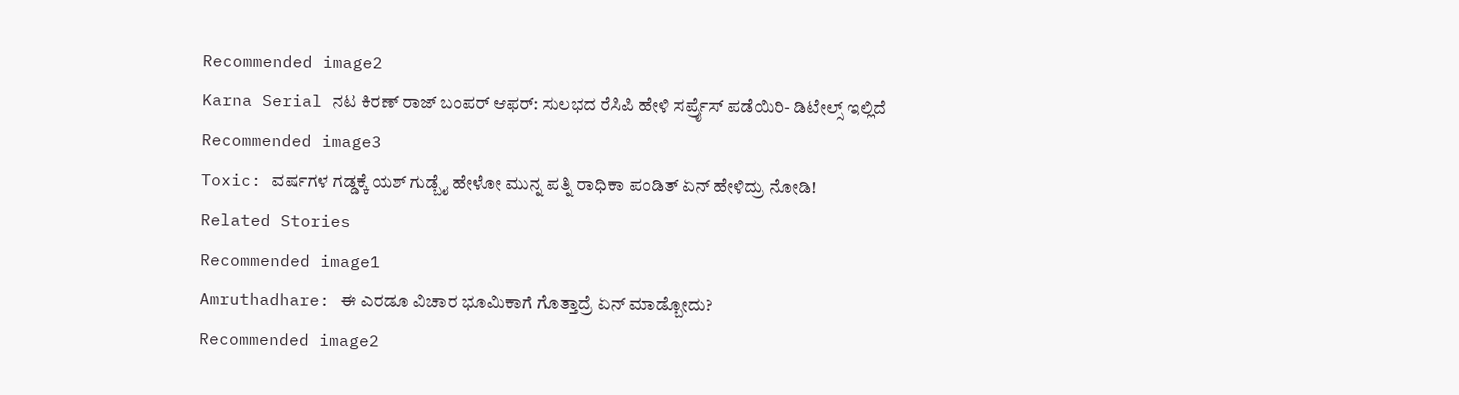Recommended image2
Karna Serial ನಟ ಕಿರಣ್ ರಾಜ್ ಬಂಪರ್ ಆಫರ್: ಸುಲಭದ ರೆಸಿಪಿ ಹೇಳಿ ಸರ್ಪ್ರೈಸ್ ಪಡೆಯಿರಿ- ಡಿಟೇಲ್ಸ್ ಇಲ್ಲಿದೆ
Recommended image3
Toxic: ವರ್ಷಗಳ ಗಡ್ಡಕ್ಕೆ ಯಶ್ ಗುಡ್ಬೈ ಹೇಳೋ ಮುನ್ನ ಪತ್ನಿ ರಾಧಿಕಾ ಪಂಡಿತ್ ಏನ್ ಹೇಳಿದ್ರು ನೋಡಿ!
Related Stories
Recommended image1
Amruthadhare: ಈ ಎರಡೂ ವಿಚಾರ ಭೂಮಿಕಾಗೆ ಗೊತ್ತಾದ್ರೆ ಏನ್‌ ಮಾಡ್ಬೋದು?
Recommended image2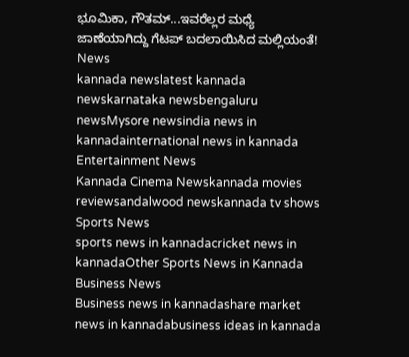ಭೂಮಿಕಾ, ಗೌತಮ್‌...ಇವರೆಲ್ಲರ ಮಧ್ಯೆ ಜಾಣೆಯಾಗಿದ್ದು ಗೆಟಪ್ ಬದಲಾಯಿಸಿದ ಮಲ್ಲಿಯಂತೆ!
News
kannada newslatest kannada newskarnataka newsbengaluru newsMysore newsindia news in kannadainternational news in kannada
Entertainment News
Kannada Cinema Newskannada movies reviewsandalwood newskannada tv shows
Sports News
sports news in kannadacricket news in kannadaOther Sports News in Kannada
Business News
Business news in kannadashare market news in kannadabusiness ideas in kannada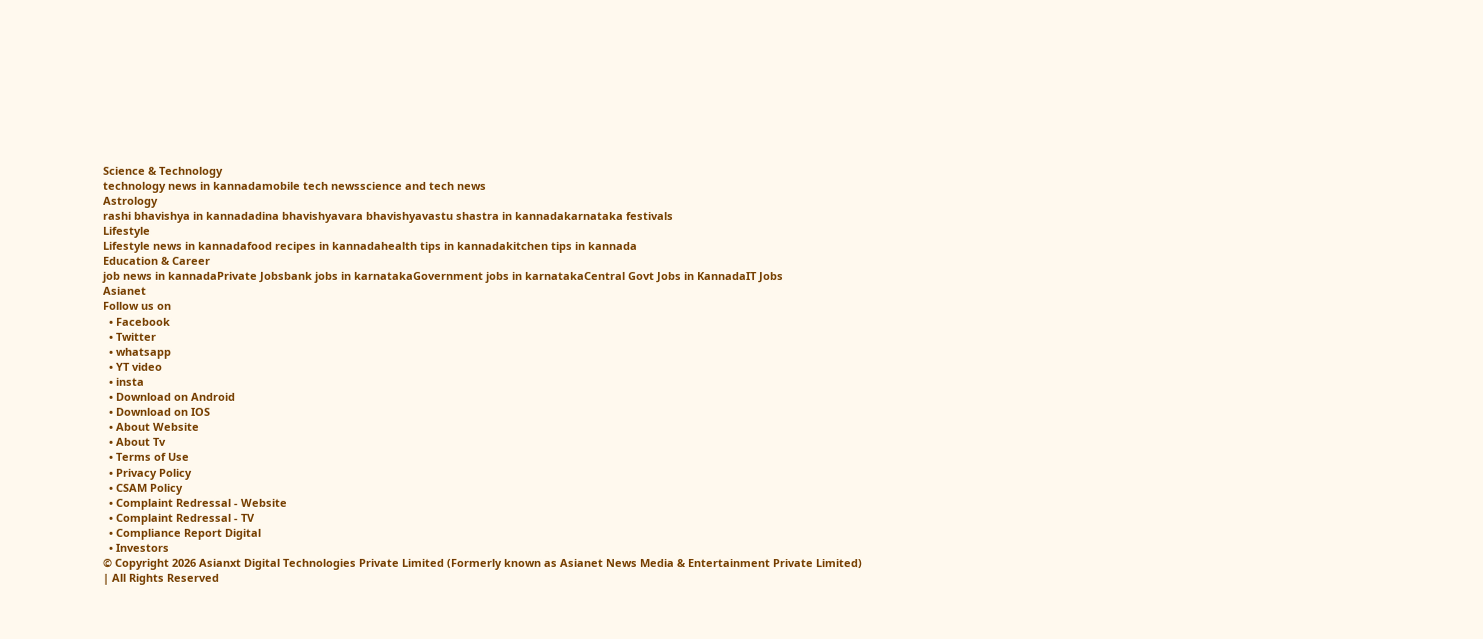Science & Technology
technology news in kannadamobile tech newsscience and tech news
Astrology
rashi bhavishya in kannadadina bhavishyavara bhavishyavastu shastra in kannadakarnataka festivals
Lifestyle
Lifestyle news in kannadafood recipes in kannadahealth tips in kannadakitchen tips in kannada
Education & Career
job news in kannadaPrivate Jobsbank jobs in karnatakaGovernment jobs in karnatakaCentral Govt Jobs in KannadaIT Jobs
Asianet
Follow us on
  • Facebook
  • Twitter
  • whatsapp
  • YT video
  • insta
  • Download on Android
  • Download on IOS
  • About Website
  • About Tv
  • Terms of Use
  • Privacy Policy
  • CSAM Policy
  • Complaint Redressal - Website
  • Complaint Redressal - TV
  • Compliance Report Digital
  • Investors
© Copyright 2026 Asianxt Digital Technologies Private Limited (Formerly known as Asianet News Media & Entertainment Private Limited) | All Rights Reserved